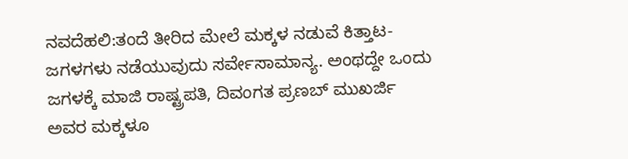ನವದೆಹಲಿ:ತಂದೆ ತೀರಿದ ಮೇಲೆ ಮಕ್ಕಳ ನಡುವೆ ಕಿತ್ತಾಟ-ಜಗಳಗಳು ನಡೆಯುವುದು ಸರ್ವೇಸಾಮಾನ್ಯ. ಅಂಥದ್ದೇ ಒಂದು ಜಗಳಕ್ಕೆ ಮಾಜಿ ರಾಷ್ಟ್ರಪತಿ, ದಿವಂಗತ ಪ್ರಣಬ್ ಮುಖರ್ಜಿ ಅವರ ಮಕ್ಕಳೂ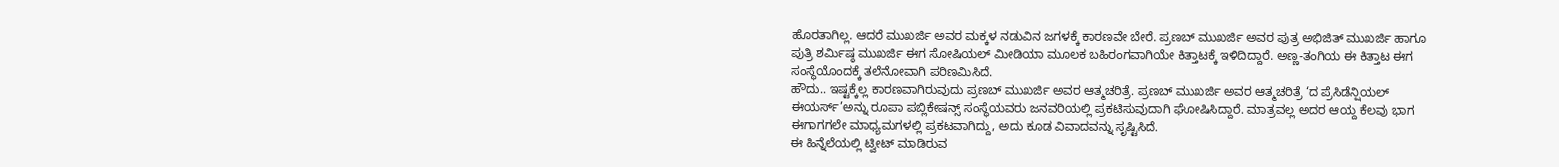ಹೊರತಾಗಿಲ್ಲ. ಆದರೆ ಮುಖರ್ಜಿ ಅವರ ಮಕ್ಕಳ ನಡುವಿನ ಜಗಳಕ್ಕೆ ಕಾರಣವೇ ಬೇರೆ. ಪ್ರಣಬ್ ಮುಖರ್ಜಿ ಅವರ ಪುತ್ರ ಅಭಿಜಿತ್ ಮುಖರ್ಜಿ ಹಾಗೂ ಪುತ್ರಿ ಶರ್ಮಿಷ್ಠ ಮುಖರ್ಜಿ ಈಗ ಸೋಷಿಯಲ್ ಮೀಡಿಯಾ ಮೂಲಕ ಬಹಿರಂಗವಾಗಿಯೇ ಕಿತ್ತಾಟಕ್ಕೆ ಇಳಿದಿದ್ದಾರೆ. ಅಣ್ಣ-ತಂಗಿಯ ಈ ಕಿತ್ತಾಟ ಈಗ ಸಂಸ್ಥೆಯೊಂದಕ್ಕೆ ತಲೆನೋವಾಗಿ ಪರಿಣಮಿಸಿದೆ.
ಹೌದು.. ಇಷ್ಟಕ್ಕೆಲ್ಲ ಕಾರಣವಾಗಿರುವುದು ಪ್ರಣಬ್ ಮುಖರ್ಜಿ ಅವರ ಆತ್ಮಚರಿತ್ರೆ. ಪ್ರಣಬ್ ಮುಖರ್ಜಿ ಅವರ ಆತ್ಮಚರಿತ್ರೆ ‘ದ ಪ್ರೆಸಿಡೆನ್ಷಿಯಲ್ ಈಯರ್ಸ್’ಅನ್ನು ರೂಪಾ ಪಬ್ಲಿಕೇಷನ್ಸ್ ಸಂಸ್ಥೆಯವರು ಜನವರಿಯಲ್ಲಿ ಪ್ರಕಟಿಸುವುದಾಗಿ ಘೋಷಿಸಿದ್ದಾರೆ. ಮಾತ್ರವಲ್ಲ ಅದರ ಆಯ್ದ ಕೆಲವು ಭಾಗ ಈಗಾಗಗಲೇ ಮಾಧ್ಯಮಗಳಲ್ಲಿ ಪ್ರಕಟವಾಗಿದ್ದು, ಅದು ಕೂಡ ವಿವಾದವನ್ನು ಸೃಷ್ಟಿಸಿದೆ.
ಈ ಹಿನ್ನೆಲೆಯಲ್ಲಿ ಟ್ವೀಟ್ ಮಾಡಿರುವ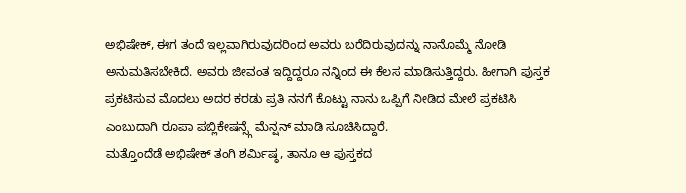ಅಭಿಷೇಕ್, ಈಗ ತಂದೆ ಇಲ್ಲವಾಗಿರುವುದರಿಂದ ಅವರು ಬರೆದಿರುವುದನ್ನು ನಾನೊಮ್ಮೆ ನೋಡಿ ಅನುಮತಿಸಬೇಕಿದೆ. ಅವರು ಜೀವಂತ ಇದ್ದಿದ್ದರೂ ನನ್ನಿಂದ ಈ ಕೆಲಸ ಮಾಡಿಸುತ್ತಿದ್ದರು. ಹೀಗಾಗಿ ಪುಸ್ತಕ ಪ್ರಕಟಿಸುವ ಮೊದಲು ಅದರ ಕರಡು ಪ್ರತಿ ನನಗೆ ಕೊಟ್ಟು ನಾನು ಒಪ್ಪಿಗೆ ನೀಡಿದ ಮೇಲೆ ಪ್ರಕಟಿಸಿ ಎಂಬುದಾಗಿ ರೂಪಾ ಪಬ್ಲಿಕೇಷನ್ಸ್ಗೆ ಮೆನ್ಷನ್ ಮಾಡಿ ಸೂಚಿಸಿದ್ದಾರೆ.
ಮತ್ತೊಂದೆಡೆ ಅಭಿಷೇಕ್ ತಂಗಿ ಶರ್ಮಿಷ್ಠ, ತಾನೂ ಆ ಪುಸ್ತಕದ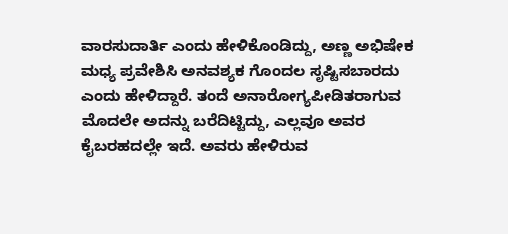ವಾರಸುದಾರ್ತಿ ಎಂದು ಹೇಳಿಕೊಂಡಿದ್ದು, ಅಣ್ಣ ಅಭಿಷೇಕ ಮಧ್ಯ ಪ್ರವೇಶಿಸಿ ಅನವಶ್ಯಕ ಗೊಂದಲ ಸೃಷ್ಟಿಸಬಾರದು ಎಂದು ಹೇಳಿದ್ದಾರೆ. ತಂದೆ ಅನಾರೋಗ್ಯಪೀಡಿತರಾಗುವ ಮೊದಲೇ ಅದನ್ನು ಬರೆದಿಟ್ಟಿದ್ದು, ಎಲ್ಲವೂ ಅವರ ಕೈಬರಹದಲ್ಲೇ ಇದೆ. ಅವರು ಹೇಳಿರುವ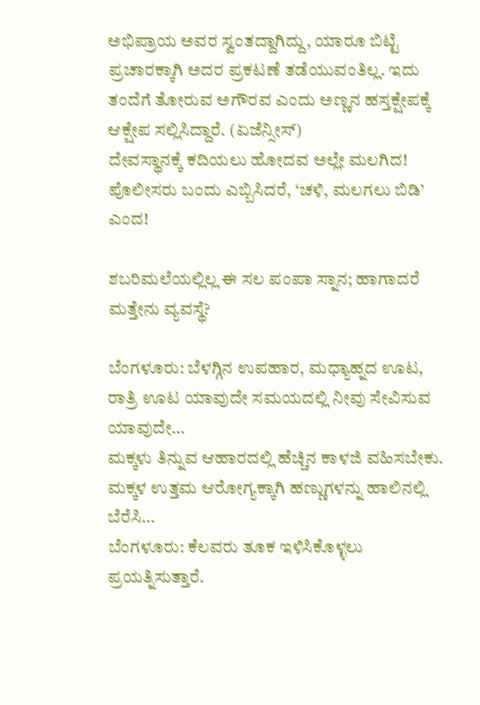ಅಭಿಪ್ರಾಯ ಅವರ ಸ್ವಂತದ್ದಾಗಿದ್ದು, ಯಾರೂ ಬಿಟ್ಟಿ ಪ್ರಚಾರಕ್ಕಾಗಿ ಅದರ ಪ್ರಕಟಣೆ ತಡೆಯುವಂತಿಲ್ಲ. ಇದು ತಂದೆಗೆ ತೋರುವ ಅಗೌರವ ಎಂದು ಅಣ್ಣನ ಹಸ್ತಕ್ಷೇಪಕ್ಕೆ ಆಕ್ಷೇಪ ಸಲ್ಲಿಸಿದ್ದಾರೆ. (ಏಜೆನ್ಸೀಸ್)
ದೇವಸ್ಥಾನಕ್ಕೆ ಕದಿಯಲು ಹೋದವ ಅಲ್ಲೇ ಮಲಗಿದ! ಪೊಲೀಸರು ಬಂದು ಎಬ್ಬಿಸಿದರೆ, ‘ಚಳಿ, ಮಲಗಲು ಬಿಡಿ’ ಎಂದ!

ಶಬರಿಮಲೆಯಲ್ಲಿಲ್ಲ ಈ ಸಲ ಪಂಪಾ ಸ್ನಾನ; ಹಾಗಾದರೆ ಮತ್ತೇನು ವ್ಯವಸ್ಥೆ?

ಬೆಂಗಳೂರು: ಬೆಳಗ್ಗಿನ ಉಪಹಾರ, ಮಧ್ಯಾಹ್ನದ ಊಟ, ರಾತ್ರಿ ಊಟ ಯಾವುದೇ ಸಮಯದಲ್ಲಿ ನೀವು ಸೇವಿಸುವ ಯಾವುದೇ…
ಮಕ್ಕಳು ತಿನ್ನುವ ಆಹಾರದಲ್ಲಿ ಹೆಚ್ಚಿನ ಕಾಳಜಿ ವಹಿಸಬೇಕು. ಮಕ್ಕಳ ಉತ್ತಮ ಆರೋಗ್ಯಕ್ಕಾಗಿ ಹಣ್ಣುಗಳನ್ನು ಹಾಲಿನಲ್ಲಿ ಬೆರೆಸಿ…
ಬೆಂಗಳೂರು: ಕೆಲವರು ತೂಕ ಇಳಿಸಿಕೊಳ್ಳಲು ಪ್ರಯತ್ನಿಸುತ್ತಾರೆ.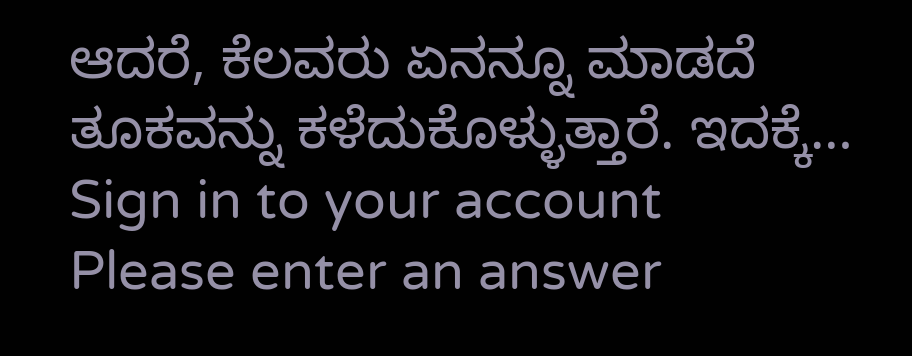ಆದರೆ, ಕೆಲವರು ಏನನ್ನೂ ಮಾಡದೆ ತೂಕವನ್ನು ಕಳೆದುಕೊಳ್ಳುತ್ತಾರೆ. ಇದಕ್ಕೆ…
Sign in to your account
Please enter an answer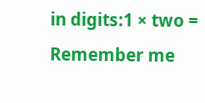in digits:1 × two =
Remember me